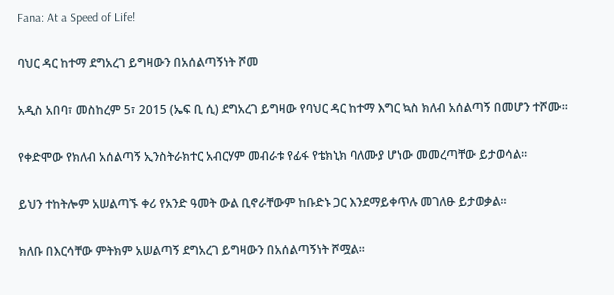Fana: At a Speed of Life!

ባህር ዳር ከተማ ደግአረገ ይግዛውን በአሰልጣኝነት ሾመ

አዲስ አበባ፣ መስከረም 5፣ 2015 (ኤፍ ቢ ሲ) ደግአረገ ይግዛው የባህር ዳር ከተማ እግር ኳስ ክለብ አሰልጣኝ በመሆን ተሾሙ፡፡

የቀድሞው የክለብ አሰልጣኝ ኢንስትራክተር አብርሃም መብራቱ የፊፋ የቴክኒክ ባለሙያ ሆነው መመረጣቸው ይታወሳል።

ይህን ተከትሎም አሠልጣኙ ቀሪ የአንድ ዓመት ውል ቢኖራቸውም ከቡድኑ ጋር እንደማይቀጥሉ መገለፁ ይታወቃል።

ክለቡ በእርሳቸው ምትክም አሠልጣኝ ደግአረገ ይግዛውን በአሰልጣኝነት ሾሟል።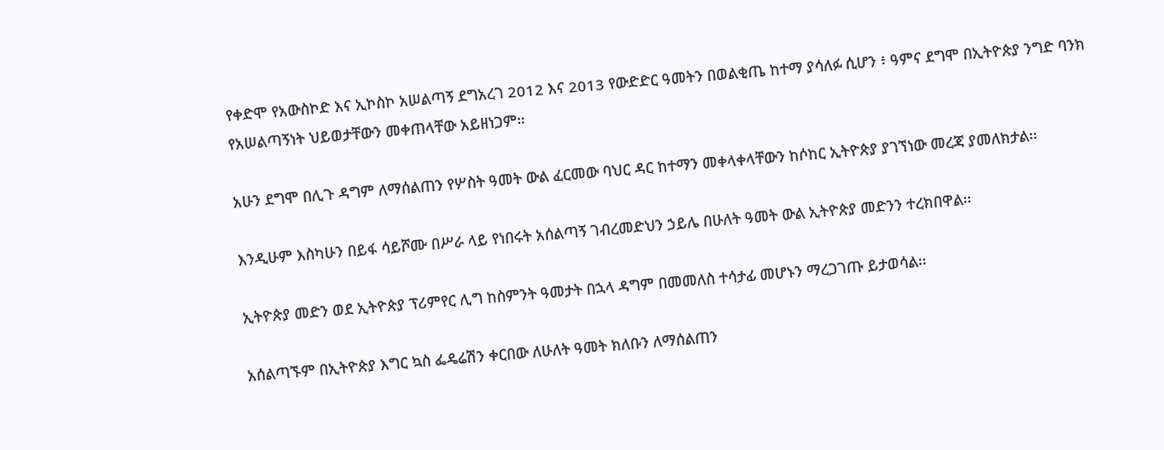የቀድሞ የአውስኮድ እና ኢኮስኮ አሠልጣኝ ደግአረገ 2012 እና 2013 የውድድር ዓመትን በወልቂጤ ከተማ ያሳለፉ ሲሆን ፥ ዓምና ደግሞ በኢትዮጵያ ንግድ ባንክ የአሠልጣኝነት ህይወታቸውን መቀጠላቸው አይዘነጋም።

አሁን ደግሞ በሊጉ ዳግም ለማሰልጠን የሦስት ዓመት ውል ፈርመው ባህር ዳር ከተማን መቀላቀላቸውን ከሶከር ኢትዮጵያ ያገኘነው መረጃ ያመለክታል፡፡

እንዲሁም እስካሁን በይፋ ሳይሾሙ በሥራ ላይ የነበሩት አሰልጣኝ ገብረመድህን ኃይሌ በሁለት ዓመት ውል ኢትዮጵያ መድንን ተረክበዋል፡፡

ኢትዮጵያ መድን ወደ ኢትዮጵያ ፕሪምየር ሊግ ከስምንት ዓመታት በኋላ ዳግም በመመለስ ተሳታፊ መሆኑን ማረጋገጡ ይታወሳል፡፡

አሰልጣኙም በኢትዮጵያ እግር ኳስ ፌዴሬሽን ቀርበው ለሁለት ዓመት ክለቡን ለማሰልጠን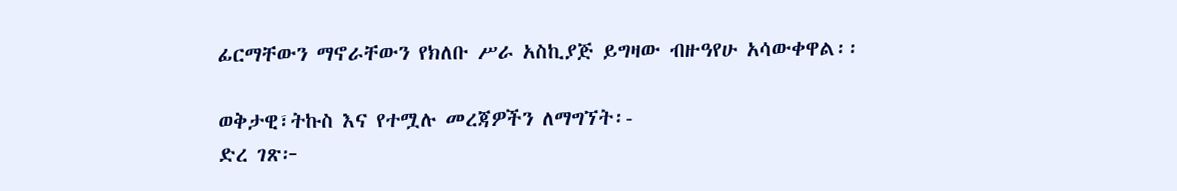ፊርማቸውን ማኖራቸውን የክለቡ ሥራ አስኪያጅ ይግዛው ብዙዓየሁ አሳውቀዋል፡፡

ወቅታዊ፣ትኩስ እና የተሟሉ መረጃዎችን ለማግኘት፡-
ድረ ገጽ፦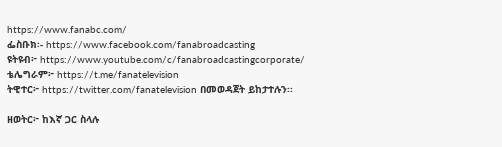https://www.fanabc.com/
ፌስቡክ፡- https://www.facebook.com/fanabroadcasting
ዩትዩብ፦ https://www.youtube.com/c/fanabroadcastingcorporate/
ቴሌግራም፦ https://t.me/fanatelevision
ትዊተር፦ https://twitter.com/fanatelevision በመወዳጀት ይከታተሉን፡፡

ዘወትር፦ ከእኛ ጋር ስላሉ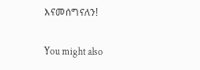እናመሰግናለን!

You might also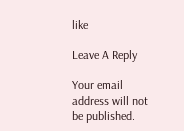like

Leave A Reply

Your email address will not be published.